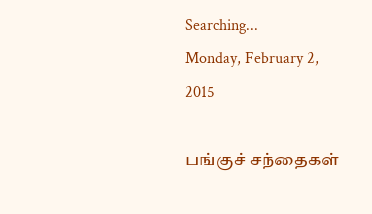Searching...
Monday, February 2, 2015

பங்குச் சந்தைகள்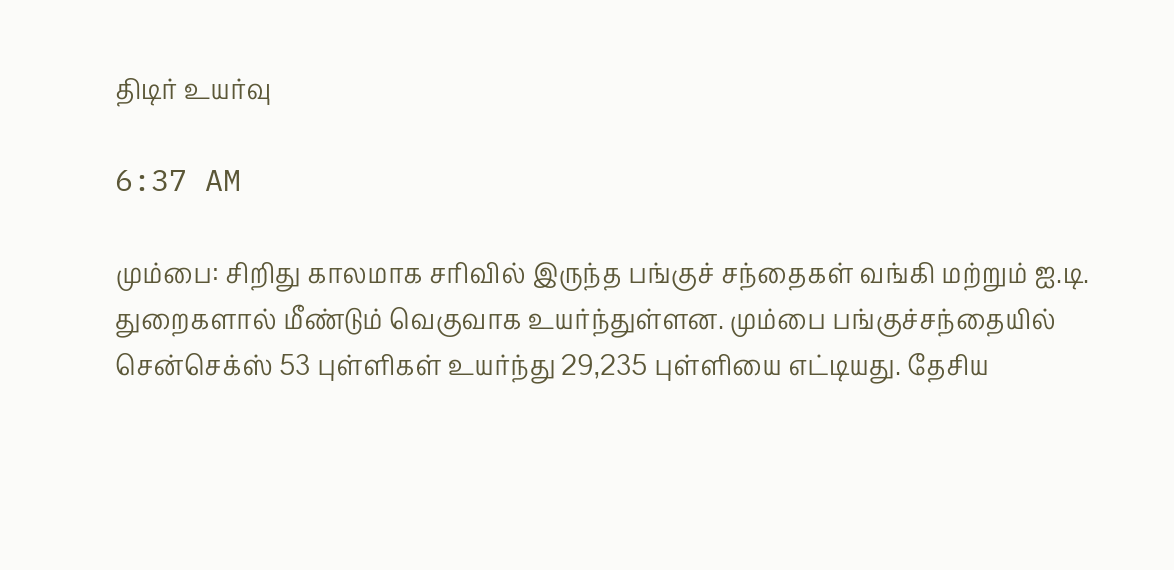திடிர் உயர்வு

6:37 AM

மும்பை: சிறிது காலமாக சரிவில் இருந்த பங்குச் சந்தைகள் வங்கி மற்றும் ஐ.டி. துறைகளால் மீண்டும் வெகுவாக உயர்ந்துள்ளன. மும்பை பங்குச்சந்தையில் சென்செக்ஸ் 53 புள்ளிகள் உயர்ந்து 29,235 புள்ளியை எட்டியது. தேசிய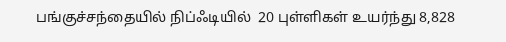பங்குச்சந்தையில் நிப்ஃடியில்  20 புள்ளிகள் உயர்ந்து 8,828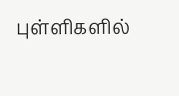புள்ளிகளில்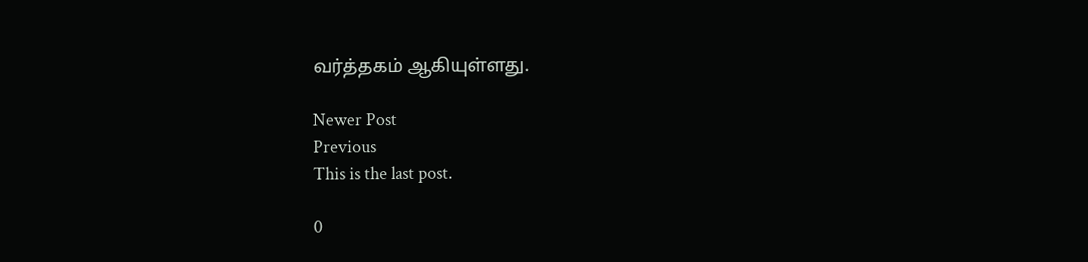வர்த்தகம் ஆகியுள்ளது.

Newer Post
Previous
This is the last post.

0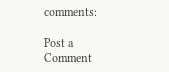comments:

Post a Comment